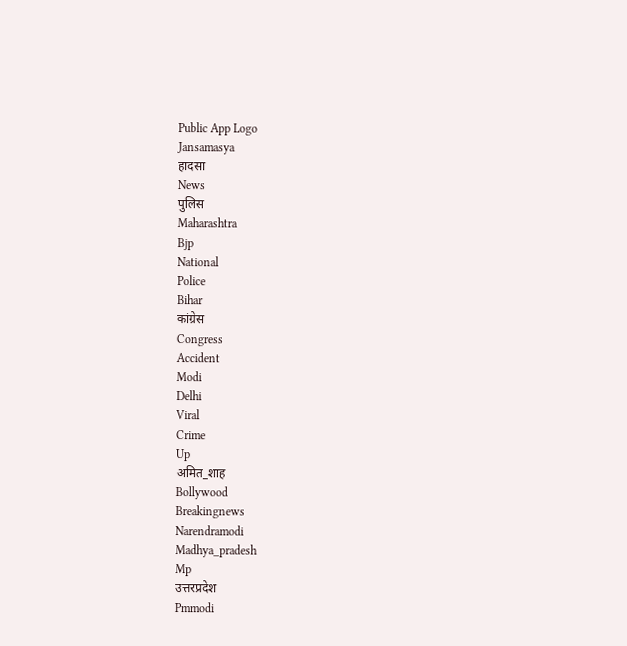Public App Logo
Jansamasya
हादसा
News
पुलिस
Maharashtra
Bjp
National
Police
Bihar
कांग्रेस
Congress
Accident
Modi
Delhi
Viral
Crime
Up
अमित_शाह
Bollywood
Breakingnews
Narendramodi
Madhya_pradesh
Mp
उत्तरप्रदेश
Pmmodi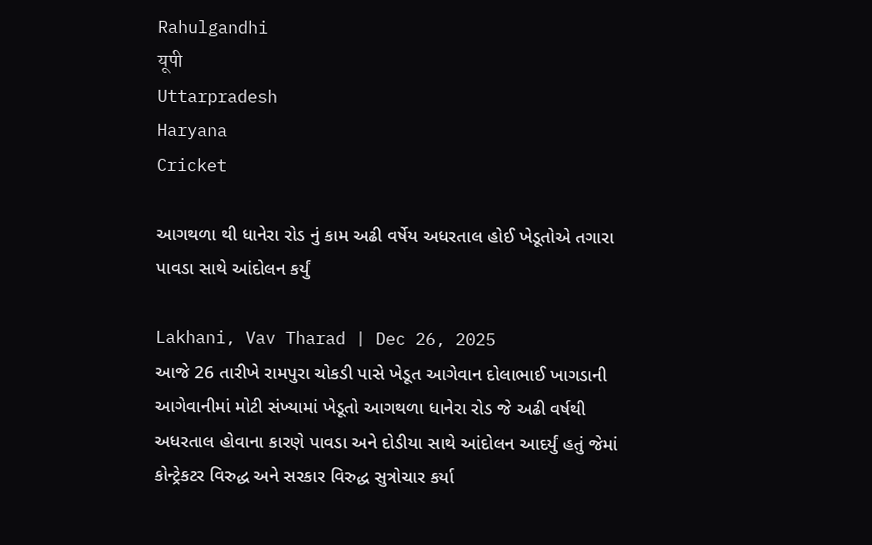Rahulgandhi
यूपी
Uttarpradesh
Haryana
Cricket

આગથળા થી ધાનેરા રોડ નું કામ અઢી વર્ષેય અધરતાલ હોઈ ખેડૂતોએ તગારા પાવડા સાથે આંદોલન કર્યું

Lakhani, Vav Tharad | Dec 26, 2025
આજે 26 તારીખે રામપુરા ચોકડી પાસે ખેડૂત આગેવાન દોલાભાઈ ખાગડાની આગેવાનીમાં મોટી સંખ્યામાં ખેડૂતો આગથળા ધાનેરા રોડ જે અઢી વર્ષથી અધરતાલ હોવાના કારણે પાવડા અને દોડીયા સાથે આંદોલન આદર્યું હતું જેમાં કોન્ટ્રેકટર વિરુદ્ધ અને સરકાર વિરુદ્ધ સુત્રોચાર કર્યા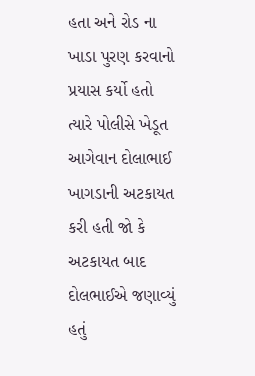હતા અને રોડ ના ખાડા પુરણ કરવાનો પ્રયાસ કર્યો હતો ત્યારે પોલીસે ખેડૂત આગેવાન દોલાભાઈ ખાગડાની અટકાયત કરી હતી જો કે અટકાયત બાદ દોલભાઈએ જણાવ્યું હતું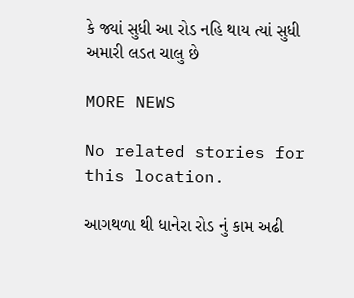કે જ્યાં સુધી આ રોડ નહિ થાય ત્યાં સુધી અમારી લડત ચાલુ છે

MORE NEWS

No related stories for this location.

આગથળા થી ધાનેરા રોડ નું કામ અઢી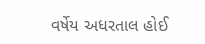વર્ષેય અધરતાલ હોઈ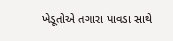ખેડૂતોએ તગારા પાવડા સાથે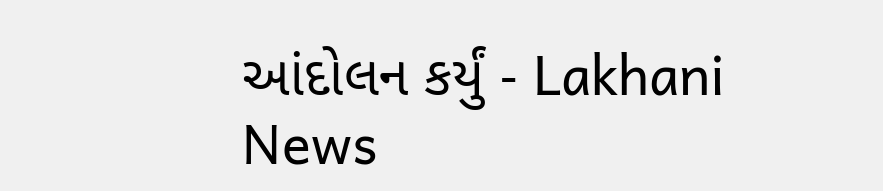આંદોલન કર્યું - Lakhani News